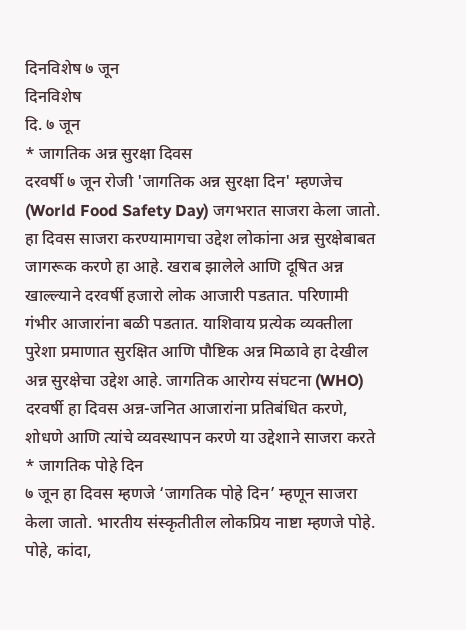दिनविशेष ७ जून
दिनविशेष
दि. ७ जून
* जागतिक अन्न सुरक्षा दिवस
दरवर्षी ७ जून रोजी 'जागतिक अन्न सुरक्षा दिन' म्हणजेच (World Food Safety Day) जगभरात साजरा केला जातो. हा दिवस साजरा करण्यामागचा उद्देश लोकांना अन्न सुरक्षेबाबत जागरूक करणे हा आहे. खराब झालेले आणि दूषित अन्न खाल्ल्याने दरवर्षी हजारो लोक आजारी पडतात. परिणामी गंभीर आजारांना बळी पडतात. याशिवाय प्रत्येक व्यक्तीला पुरेशा प्रमाणात सुरक्षित आणि पौष्टिक अन्न मिळावे हा देखील अन्न सुरक्षेचा उद्देश आहे. जागतिक आरोग्य संघटना (WHO) दरवर्षी हा दिवस अन्न-जनित आजारांना प्रतिबंधित करणे, शोधणे आणि त्यांचे व्यवस्थापन करणे या उद्देशाने साजरा करते
* जागतिक पोहे दिन
७ जून हा दिवस म्हणजे ‘जागतिक पोहे दिन’ म्हणून साजरा केला जातो. भारतीय संस्कृतीतील लोकप्रिय नाष्टा म्हणजे पोहे. पोहे, कांदा,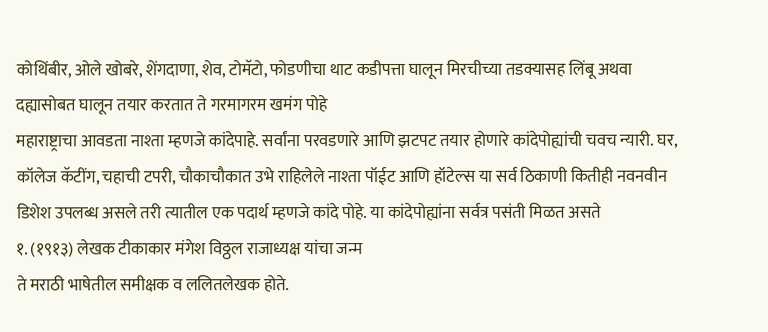कोथिंबीर, ओले खोबरे, शेंगदाणा, शेव, टोमॅटो, फोडणीचा थाट कडीपत्ता घालून मिरचीच्या तडक्यासह लिंबू अथवा दह्यासोबत घालून तयार करतात ते गरमागरम खमंग पोहे
महाराष्ट्राचा आवडता नाश्ता म्हणजे कांदेपाहे. सर्वांना परवडणारे आणि झटपट तयार होणारे कांदेपोह्यांची चवच न्यारी. घर, कॉलेज कॅटींग, चहाची टपरी, चौकाचौकात उभे राहिलेले नाश्ता पॉईट आणि हॉटेल्स या सर्व ठिकाणी कितीही नवनवीन डिशेश उपलब्ध असले तरी त्यातील एक पदार्थ म्हणजे कांदे पोहे. या कांदेपोह्यांना सर्वत्र पसंती मिळत असते
१. (१९१३) लेखक टीकाकार मंगेश विठ्ठल राजाध्यक्ष यांचा जन्म
ते मराठी भाषेतील समीक्षक व ललितलेखक होते.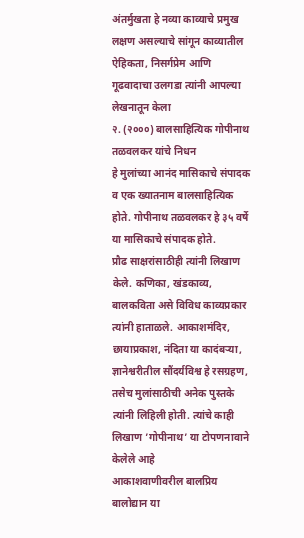अंतर्मुखता हे नव्या काव्याचे प्रमुख लक्षण असल्याचे सांगून काव्यातील ऐहिकता, निसर्गप्रेम आणि गूढवादाचा उलगडा त्यांनी आपल्या लेखनातून केला
२. (२०००) बालसाहित्यिक गोपीनाथ तळवलकर यांचे निधन
हे मुलांच्या आनंद मासिकाचे संपादक व एक ख्यातनाम बालसाहित्यिक होते. गोपीनाथ तळवलकर हे ३५ वर्षे या मासिकाचे संपादक होते.
प्रौढ साक्षरांसाठीही त्यांनी लिखाण केले. कणिका, खंडकाव्य, बालकविता असे विविध काव्यप्रकार त्यांनी हाताळले. आकाशमंदिर, छायाप्रकाश, नंदिता या कादंबऱ्या, ज्ञानेश्वरीतील सौंदर्यविश्व हे रसग्रहण, तसेच मुलांसाठीची अनेक पुस्तके त्यांनी लिहिली होती. त्यांचे काही लिखाण ’गोपीनाथ’ या टोपणनावाने केलेले आहे
आकाशवाणीवरील बालप्रिय बालोद्यान या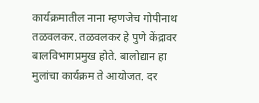कार्यक्रमातील नाना म्हणजेच गोपीनाथ तळवलकर. तळवलकर हे पुणे केंद्रावर बालविभागप्रमुख होते. बालोद्यान हा मुलांचा कार्यक्रम ते आयोजत. दर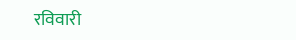रविवारी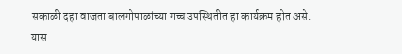सकाळी दहा वाजता बालगोपाळांच्या गच्च उपस्थितीत हा कार्यक्रम होत असे. यास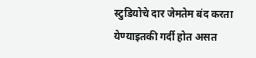स्टुडियोचे दार जेमतेम बंद करता येण्याइतकी गर्दी होत असत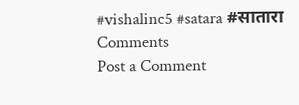#vishalinc5 #satara #सातारा
Comments
Post a Comment